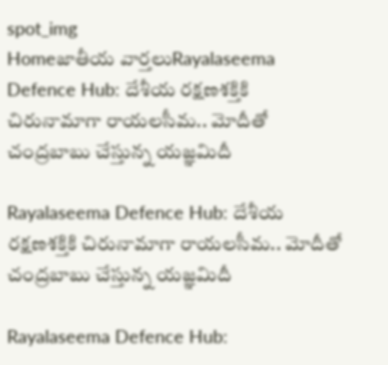spot_img
Homeజాతీయ వార్తలుRayalaseema Defence Hub: దేశీయ రక్షణశక్తికి చిరునామాగా రాయలసీమ.. మోదీతో చంద్రబాబు చేస్తున్న యజ్ఞమిదీ

Rayalaseema Defence Hub: దేశీయ రక్షణశక్తికి చిరునామాగా రాయలసీమ.. మోదీతో చంద్రబాబు చేస్తున్న యజ్ఞమిదీ

Rayalaseema Defence Hub: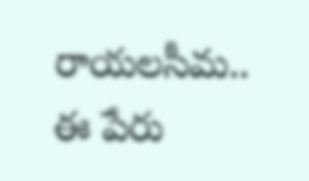రాయలసీమ.. ఈ పేరు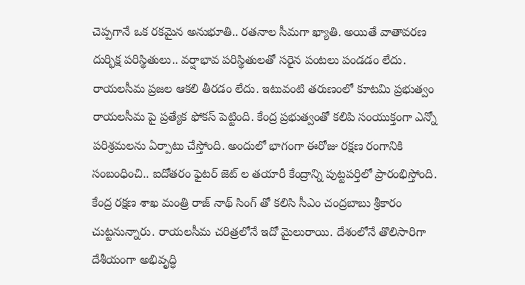చెప్పగానే ఒక రకమైన అనుభూతి.. రతనాల సీమగా ఖ్యాతి. అయితే వాతావరణ దుర్భిక్ష పరిస్థితులు.. వర్షాభావ పరిస్థితులతో సరైన పంటలు పండడం లేదు. రాయలసీమ ప్రజల ఆకలి తీరడం లేదు. ఇటువంటి తరుణంలో కూటమి ప్రభుత్వం రాయలసీమ పై ప్రత్యేక ఫోకస్ పెట్టింది. కేంద్ర ప్రభుత్వంతో కలిపి సంయుక్తంగా ఎన్నో పరిశ్రమలను ఏర్పాటు చేస్తోంది. అందులో భాగంగా ఈరోజు రక్షణ రంగానికి సంబంధించి.. ఐదోతరం ఫైటర్ జెట్ ల తయారీ కేంద్రాన్ని పుట్టపర్తిలో ప్రారంభిస్తోంది. కేంద్ర రక్షణ శాఖ మంత్రి రాజ్ నాథ్ సింగ్ తో కలిసి సీఎం చంద్రబాబు శ్రీకారం చుట్టనున్నారు. రాయలసీమ చరిత్రలోనే ఇదో మైలురాయి. దేశంలోనే తొలిసారిగా దేశీయంగా అభివృద్ధి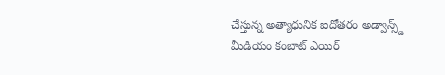చేస్తున్న అత్యాధునిక ఐదోతరం అడ్వాన్స్డ్ మీడియం కంబాట్ ఎయిర్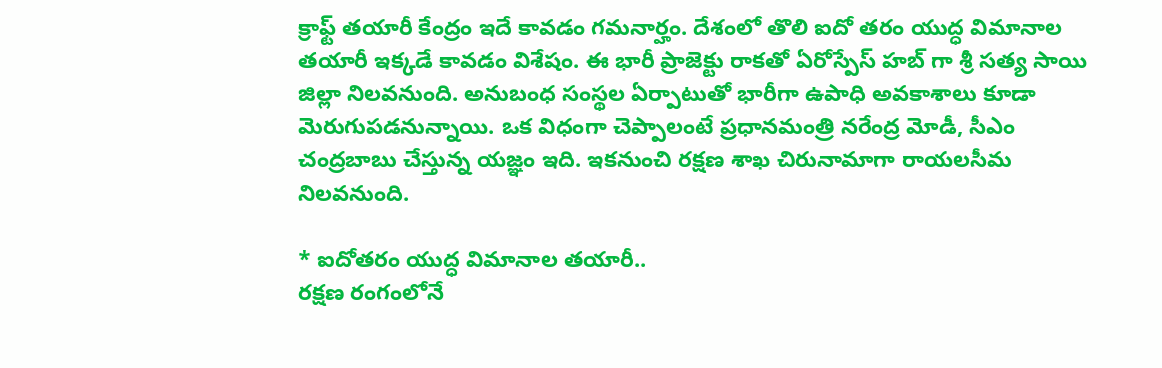క్రాఫ్ట్ తయారీ కేంద్రం ఇదే కావడం గమనార్హం. దేశంలో తొలి ఐదో తరం యుద్ధ విమానాల తయారీ ఇక్కడే కావడం విశేషం. ఈ భారీ ప్రాజెక్టు రాకతో ఏరోస్పేస్ హబ్ గా శ్రీ సత్య సాయి జిల్లా నిలవనుంది. అనుబంధ సంస్థల ఏర్పాటుతో భారీగా ఉపాధి అవకాశాలు కూడా మెరుగుపడనున్నాయి. ఒక విధంగా చెప్పాలంటే ప్రధానమంత్రి నరేంద్ర మోడీ, సీఎం చంద్రబాబు చేస్తున్న యజ్ఞం ఇది. ఇకనుంచి రక్షణ శాఖ చిరునామాగా రాయలసీమ నిలవనుంది.

* ఐదోతరం యుద్ధ విమానాల తయారీ..
రక్షణ రంగంలోనే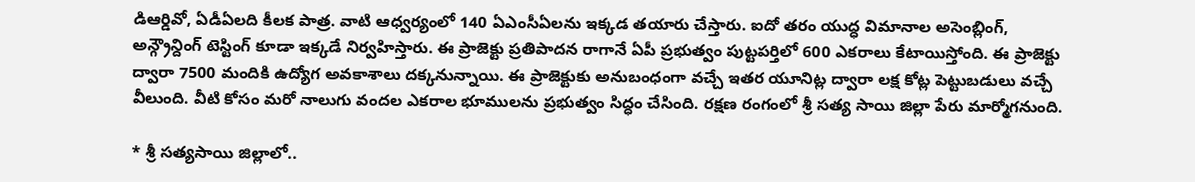డిఆర్డివో, ఏడీఏలది కీలక పాత్ర. వాటి ఆధ్వర్యంలో 140 ఏఎంసీఏలను ఇక్కడ తయారు చేస్తారు. ఐదో తరం యుద్ధ విమానాల అసెంబ్లింగ్, అన్గ్రౌన్దింగ్ టెస్టింగ్ కూడా ఇక్కడే నిర్వహిస్తారు. ఈ ప్రాజెక్టు ప్రతిపాదన రాగానే ఏపీ ప్రభుత్వం పుట్టపర్తిలో 600 ఎకరాలు కేటాయిస్తోంది. ఈ ప్రాజెక్టు ద్వారా 7500 మందికి ఉద్యోగ అవకాశాలు దక్కనున్నాయి. ఈ ప్రాజెక్టుకు అనుబంధంగా వచ్చే ఇతర యూనిట్ల ద్వారా లక్ష కోట్ల పెట్టుబడులు వచ్చే వీలుంది. వీటి కోసం మరో నాలుగు వందల ఎకరాల భూములను ప్రభుత్వం సిద్ధం చేసింది. రక్షణ రంగంలో శ్రీ సత్య సాయి జిల్లా పేరు మార్మోగనుంది.

* శ్రీ సత్యసాయి జిల్లాలో..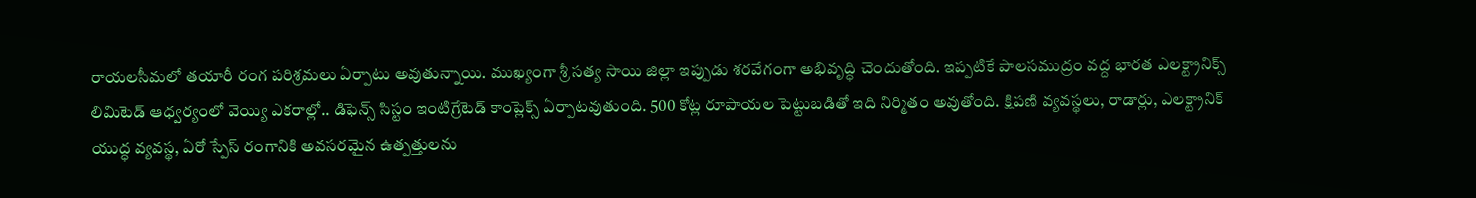రాయలసీమలో తయారీ రంగ పరిశ్రమలు ఏర్పాటు అవుతున్నాయి. ముఖ్యంగా శ్రీ సత్య సాయి జిల్లా ఇప్పుడు శరవేగంగా అభివృద్ధి చెందుతోంది. ఇప్పటికే పాలసముద్రం వద్ద భారత ఎలక్ట్రానిక్స్ లిమిటెడ్ ఆధ్వర్యంలో వెయ్యి ఎకరాల్లో.. డిఫెన్స్ సిస్టం ఇంటిగ్రేటెడ్ కాంప్లెక్స్ ఏర్పాటవుతుంది. 500 కోట్ల రూపాయల పెట్టుబడితో ఇది నిర్మితం అవుతోంది. క్షిపణి వ్యవస్థలు, రాడార్లు, ఎలక్ట్రానిక్ యుద్ధ వ్యవస్థ, ఏరో స్పేస్ రంగానికి అవసరమైన ఉత్పత్తులను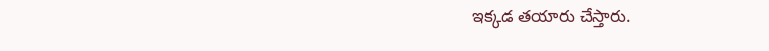ఇక్కడ తయారు చేస్తారు.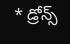* డ్రోన్స్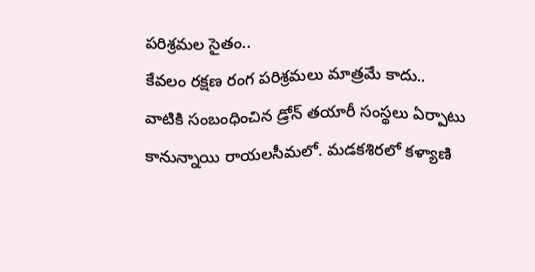పరిశ్రమల సైతం..
కేవలం రక్షణ రంగ పరిశ్రమలు మాత్రమే కాదు.. వాటికి సంబంధించిన డ్రోన్ తయారీ సంస్థలు ఏర్పాటు కానున్నాయి రాయలసీమలో. మడకశిరలో కళ్యాణి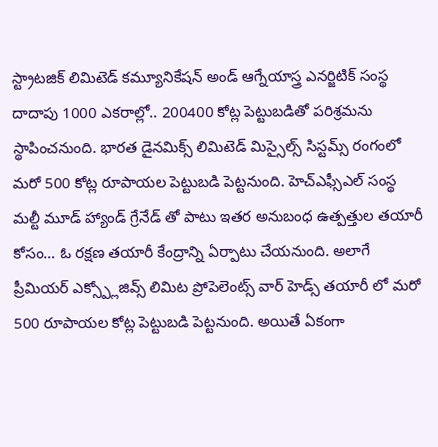స్ట్రాటజిక్ లిమిటెడ్ కమ్యూనికేషన్ అండ్ ఆగ్నేయాస్త్ర ఎనర్జిటిక్ సంస్థ దాదాపు 1000 ఎకరాల్లో.. 200400 కోట్ల పెట్టుబడితో పరిశ్రమను స్థాపించనుంది. భారత డైనమిక్స్ లిమిటెడ్ మిస్సైల్స్ సిస్టమ్స్ రంగంలో మరో 500 కోట్ల రూపాయల పెట్టుబడి పెట్టనుంది. హెచ్ఎఫ్సీఎల్ సంస్థ మల్టీ మూడ్ హ్యాండ్ గ్రేనేడ్ తో పాటు ఇతర అనుబంధ ఉత్పత్తుల తయారీ కోసం… ఓ రక్షణ తయారీ కేంద్రాన్ని ఏర్పాటు చేయనుంది. అలాగే ప్రీమియర్ ఎక్స్ప్లోజివ్స్ లిమిట ప్రోపెలెంట్స్ వార్ హెడ్స్ తయారీ లో మరో 500 రూపాయల కోట్ల పెట్టుబడి పెట్టనుంది. అయితే ఏకంగా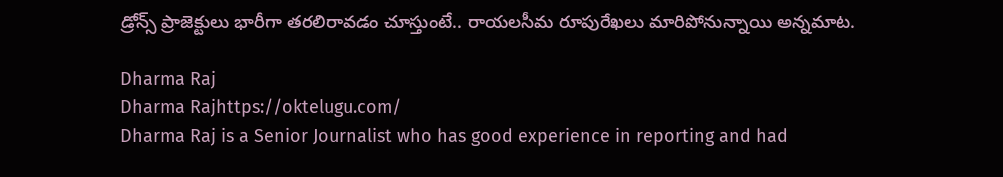డ్రోన్స్ ప్రాజెక్టులు భారీగా తరలిరావడం చూస్తుంటే.. రాయలసీమ రూపురేఖలు మారిపోనున్నాయి అన్నమాట.

Dharma Raj
Dharma Rajhttps://oktelugu.com/
Dharma Raj is a Senior Journalist who has good experience in reporting and had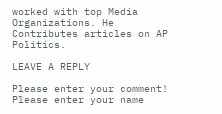worked with top Media Organizations. He Contributes articles on AP Politics.

LEAVE A REPLY

Please enter your comment!
Please enter your name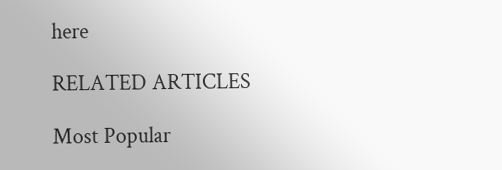here

RELATED ARTICLES

Most Popular